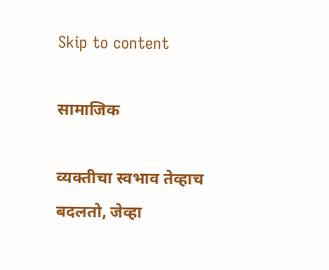Skip to content

सामाजिक

व्यक्तीचा स्वभाव तेव्हाच बदलतो, जेव्हा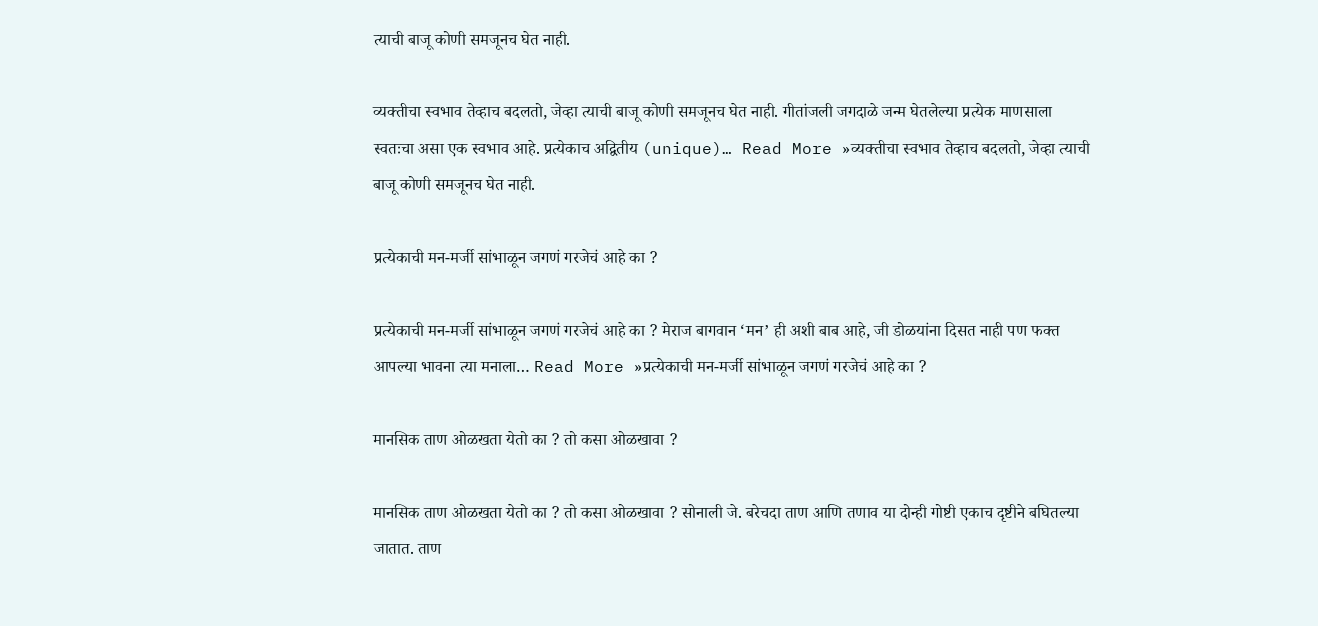त्याची बाजू कोणी समजूनच घेत नाही.

व्यक्तीचा स्वभाव तेव्हाच बदलतो, जेव्हा त्याची बाजू कोणी समजूनच घेत नाही. गीतांजली जगदाळे जन्म घेतलेल्या प्रत्येक माणसाला स्वतःचा असा एक स्वभाव आहे. प्रत्येकाच अद्वितीय (unique)… Read More »व्यक्तीचा स्वभाव तेव्हाच बदलतो, जेव्हा त्याची बाजू कोणी समजूनच घेत नाही.

प्रत्येकाची मन-मर्जी सांभाळून जगणं गरजेचं आहे का ?

प्रत्येकाची मन-मर्जी सांभाळून जगणं गरजेचं आहे का ? मेराज बागवान ‘मन’ ही अशी बाब आहे, जी डोळयांना दिसत नाही पण फक्त आपल्या भावना त्या मनाला… Read More »प्रत्येकाची मन-मर्जी सांभाळून जगणं गरजेचं आहे का ?

मानसिक ताण ओळखता येतो का ? तो कसा ओळखावा ?

मानसिक ताण ओळखता येतो का ? तो कसा ओळखावा ? सोनाली जे. बरेचदा ताण आणि तणाव या दोन्ही गोष्टी एकाच दृष्टीने बघितल्या जातात. ताण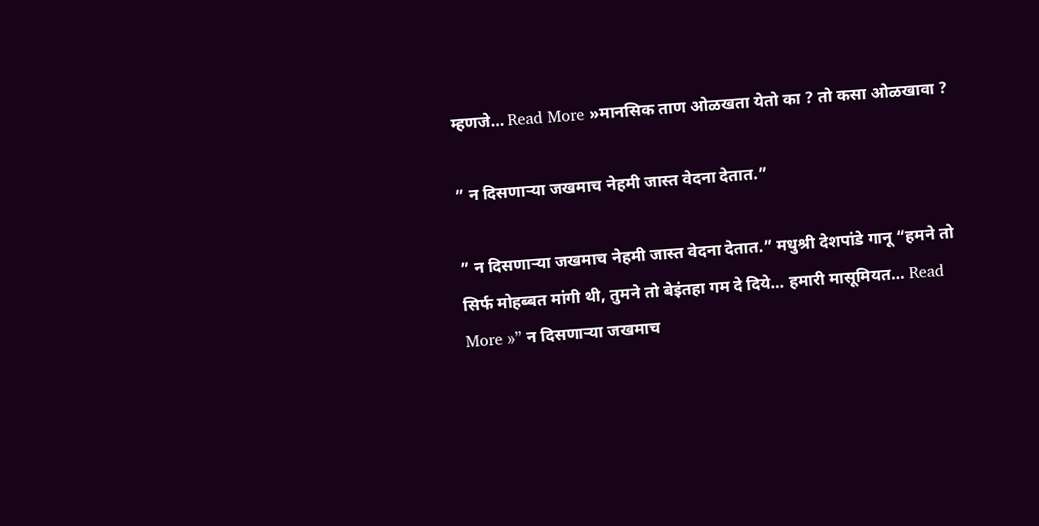म्हणजे… Read More »मानसिक ताण ओळखता येतो का ? तो कसा ओळखावा ?

” न दिसणाऱ्या जखमाच नेहमी जास्त वेदना देतात.”

” न दिसणाऱ्या जखमाच नेहमी जास्त वेदना देतात.” मधुश्री देशपांडे गानू “हमने तो सिर्फ मोहब्बत मांगी थी, तुमने तो बेइंतहा गम दे दिये… हमारी मासूमियत… Read More »” न दिसणाऱ्या जखमाच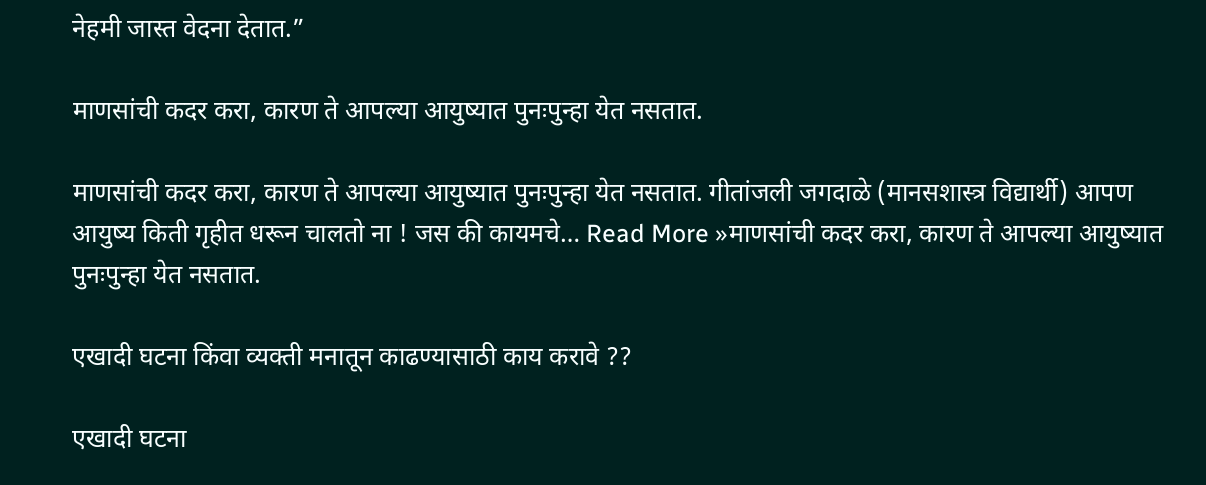नेहमी जास्त वेदना देतात.”

माणसांची कदर करा, कारण ते आपल्या आयुष्यात पुनःपुन्हा येत नसतात.

माणसांची कदर करा, कारण ते आपल्या आयुष्यात पुनःपुन्हा येत नसतात. गीतांजली जगदाळे (मानसशास्त्र विद्यार्थी) आपण आयुष्य किती गृहीत धरून चालतो ना ! जस की कायमचे… Read More »माणसांची कदर करा, कारण ते आपल्या आयुष्यात पुनःपुन्हा येत नसतात.

एखादी घटना किंवा व्यक्ती मनातून काढण्यासाठी काय करावे ??

एखादी घटना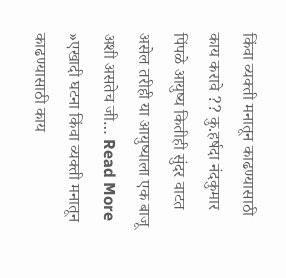किंवा व्यक्ती मनातून काढण्यासाठी काय करावे ?? कु.हर्षदा नंदकुमार पिंपळे आयुष्य कितीही सुंदर वाटत असेल तरीही या आयुष्याला एक बाजू अशी असतेच जी… Read More »एखादी घटना किंवा व्यक्ती मनातून काढण्यासाठी काय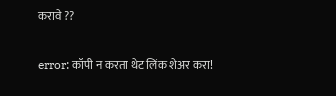करावे ??

error: कॉपी न करता थेट लिंक शेअर करा!